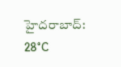హైదరాబాద్: 28°C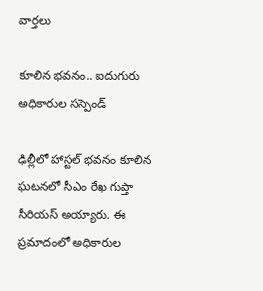వార్తలు

కూలిన భవనం.. ఐదుగురు అధికారుల సస్పెండ్

ఢిల్లీలో హాస్టల్ భవనం కూలిన ఘటనలో సీఎం రేఖ గుప్తా సీరియస్ అయ్యారు. ఈ ప్రమాదంలో అధికారుల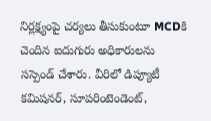నిర్లక్ష్యంపై చర్యలు తీసుకుంటూ MCDకి చెందిన ఐదుగురు అధికారులను సస్పెండ్ చేశారు. వీరిలో డిప్యూటీ కమిషనర్, సూపరింటెండెంట్,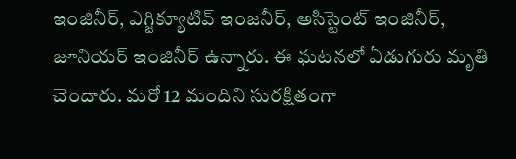ఇంజినీర్, ఎగ్జిక్యూటివ్ ఇంజనీర్, అసిస్టెంట్ ఇంజినీర్, జూనియర్ ఇంజినీర్ ఉన్నారు. ఈ ఘటనలో ఏడుగురు మృతి చెందారు. మరో 12 మందిని సురక్షితంగా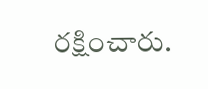రక్షించారు.